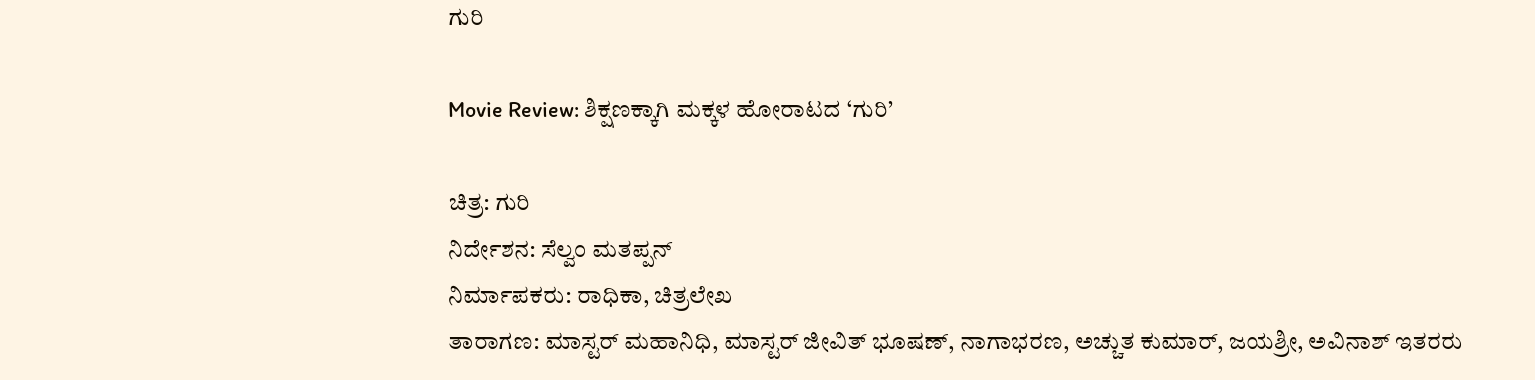ಗುರಿ

Movie Review: ಶಿಕ್ಷಣಕ್ಕಾಗಿ ಮಕ್ಕಳ ಹೋರಾಟದ ‘ಗುರಿ’

ಚಿತ್ರ: ಗುರಿ
ನಿರ್ದೇಶನ: ಸೆಲ್ವಂ ಮತಪ್ಪನ್
ನಿರ್ಮಾಪಕರು: ರಾಧಿಕಾ, ಚಿತ್ರಲೇಖ
ತಾರಾಗಣ: ಮಾಸ್ಟರ್ ಮಹಾನಿಧಿ, ಮಾಸ್ಟರ್ ಜೀವಿತ್ ಭೂಷಣ್, ನಾಗಾಭರಣ, ಅಚ್ಚುತ ಕುಮಾರ್, ಜಯಶ್ರೀ, ಅವಿನಾಶ್ ಇತರರು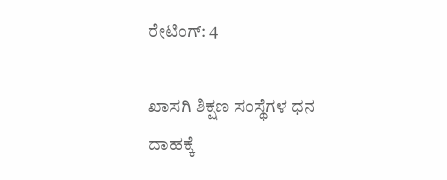ರೇಟಿಂಗ್: 4

ಖಾಸಗಿ ಶಿಕ್ಷಣ ಸಂಸ್ಥೆಗಳ ಧನ ದಾಹಕ್ಕೆ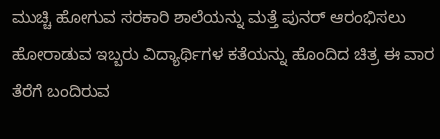ಮುಚ್ಚಿ ಹೋಗುವ ಸರಕಾರಿ ಶಾಲೆಯನ್ನು ಮತ್ತೆ ಪುನರ್ ಆರಂಭಿಸಲು ಹೋರಾಡುವ ಇಬ್ಬರು ವಿದ್ಯಾರ್ಥಿಗಳ ಕತೆಯನ್ನು ಹೊಂದಿದ ಚಿತ್ರ ಈ ವಾರ ತೆರೆಗೆ ಬಂದಿರುವ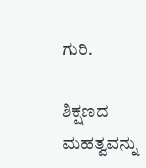ಗುರಿ.

ಶಿಕ್ಷಣದ ಮಹತ್ವವನ್ನು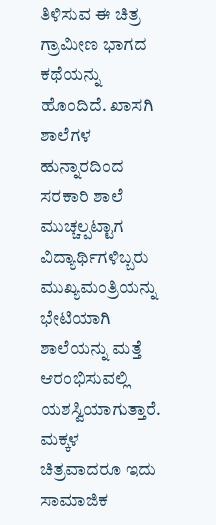ತಿಳಿಸುವ ಈ ಚಿತ್ರ ಗ್ರಾಮೀಣ ಭಾಗದ ಕಥೆಯನ್ನು ಹೊಂದಿದೆ. ಖಾಸಗಿ ಶಾಲೆಗಳ ಹುನ್ನಾರದಿಂದ ಸರಕಾರಿ ಶಾಲೆ ಮುಚ್ಚಲ್ಪಟ್ಟಾಗ ವಿದ್ಯಾರ್ಥಿಗಳಿಬ್ಬರು ಮುಖ್ಯಮಂತ್ರಿಯನ್ನು ಭೇಟಿಯಾಗಿ ಶಾಲೆಯನ್ನು ಮತ್ತೆ ಆರಂಭಿಸುವಲ್ಲಿ ಯಶಸ್ವಿಯಾಗುತ್ತಾರೆ. ಮಕ್ಕಳ ಚಿತ್ರವಾದರೂ ಇದು ಸಾಮಾಜಿಕ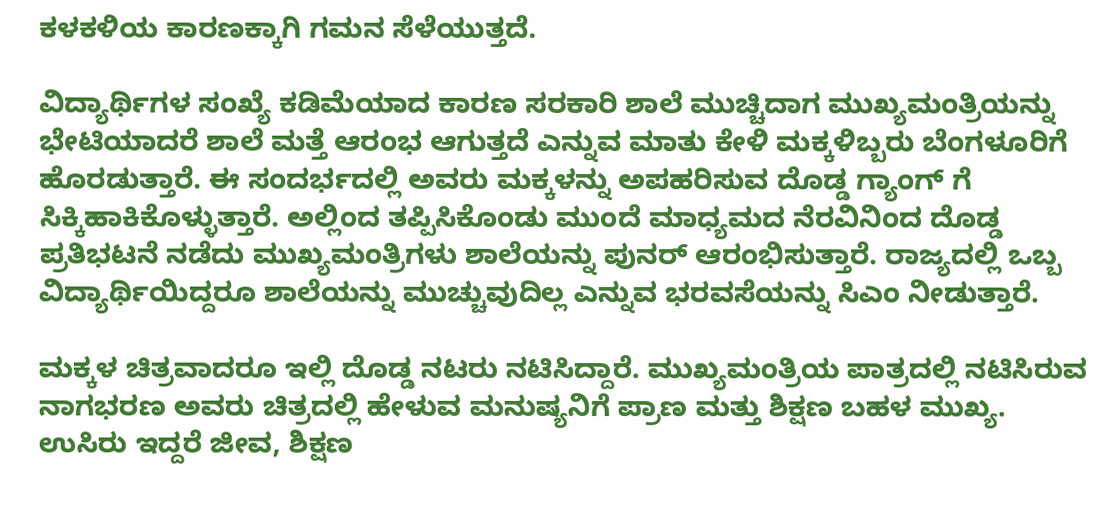ಕಳಕಳಿಯ ಕಾರಣಕ್ಕಾಗಿ ಗಮನ ಸೆಳೆಯುತ್ತದೆ.

ವಿದ್ಯಾರ್ಥಿಗಳ ಸಂಖ್ಯೆ ಕಡಿಮೆಯಾದ ಕಾರಣ ಸರಕಾರಿ ಶಾಲೆ ಮುಚ್ಚಿದಾಗ ಮುಖ್ಯಮಂತ್ರಿಯನ್ನು ಭೇಟಿಯಾದರೆ ಶಾಲೆ ಮತ್ತೆ ಆರಂಭ ಆಗುತ್ತದೆ ಎನ್ನುವ ಮಾತು ಕೇಳಿ ಮಕ್ಕಳಿಬ್ಬರು ಬೆಂಗಳೂರಿಗೆ ಹೊರಡುತ್ತಾರೆ. ಈ ಸಂದರ್ಭದಲ್ಲಿ ಅವರು ಮಕ್ಕಳನ್ನು ಅಪಹರಿಸುವ ದೊಡ್ಡ ಗ್ಯಾಂಗ್ ಗೆ ಸಿಕ್ಕಿಹಾಕಿಕೊಳ್ಳುತ್ತಾರೆ. ಅಲ್ಲಿಂದ ತಪ್ಪಿಸಿಕೊಂಡು ಮುಂದೆ ಮಾಧ್ಯಮದ ನೆರವಿನಿಂದ ದೊಡ್ಡ ಪ್ರತಿಭಟನೆ ನಡೆದು ಮುಖ್ಯಮಂತ್ರಿಗಳು ಶಾಲೆಯನ್ನು ಪುನರ್ ಆರಂಭಿಸುತ್ತಾರೆ. ರಾಜ್ಯದಲ್ಲಿ ಒಬ್ಬ ವಿದ್ಯಾರ್ಥಿಯಿದ್ದರೂ ಶಾಲೆಯನ್ನು ಮುಚ್ಚುವುದಿಲ್ಲ ಎನ್ನುವ ಭರವಸೆಯನ್ನು ಸಿಎಂ ನೀಡುತ್ತಾರೆ.

ಮಕ್ಕಳ ಚಿತ್ರವಾದರೂ ಇಲ್ಲಿ ದೊಡ್ಡ ನಟರು ನಟಿಸಿದ್ದಾರೆ. ಮುಖ್ಯಮಂತ್ರಿಯ ಪಾತ್ರದಲ್ಲಿ ನಟಿಸಿರುವ ನಾಗಭರಣ ಅವರು ಚಿತ್ರದಲ್ಲಿ ಹೇಳುವ ಮನುಷ್ಯನಿಗೆ ಪ್ರಾಣ ಮತ್ತು ಶಿಕ್ಷಣ ಬಹಳ ಮುಖ್ಯ. ಉಸಿರು ಇದ್ದರೆ ಜೀವ, ಶಿಕ್ಷಣ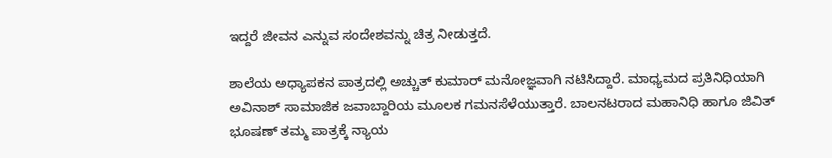ಇದ್ದರೆ ಜೀವನ ಎನ್ನುವ ಸಂದೇಶವನ್ನು ಚಿತ್ರ ನೀಡುತ್ತದೆ.

ಶಾಲೆಯ ಅಧ್ಯಾಪಕನ ಪಾತ್ರದಲ್ಲಿ ಅಚ್ಚುತ್ ಕುಮಾರ್ ಮನೋಜ್ಞವಾಗಿ ನಟಿಸಿದ್ದಾರೆ. ಮಾಧ್ಯಮದ ಪ್ರತಿನಿಧಿಯಾಗಿ ಅವಿನಾಶ್ ಸಾಮಾಜಿಕ ಜವಾಬ್ದಾರಿಯ ಮೂಲಕ ಗಮನಸೆಳೆಯುತ್ತಾರೆ. ಬಾಲನಟರಾದ ಮಹಾನಿಧಿ ಹಾಗೂ ಜಿವಿತ್ ಭೂಷಣ್ ತಮ್ಮ ಪಾತ್ರಕ್ಕೆ ನ್ಯಾಯ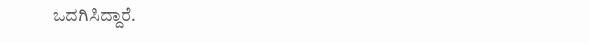ಒದಗಿಸಿದ್ದಾರೆ.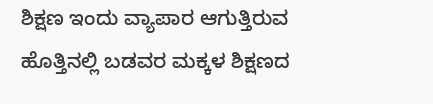ಶಿಕ್ಷಣ ಇಂದು ವ್ಯಾಪಾರ ಆಗುತ್ತಿರುವ ಹೊತ್ತಿನಲ್ಲಿ ಬಡವರ ಮಕ್ಕಳ ಶಿಕ್ಷಣದ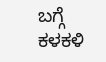ಬಗ್ಗೆ ಕಳಕಳಿ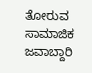ತೋರುವ ಸಾಮಾಜಿಕ ಜವಾಬ್ದಾರಿ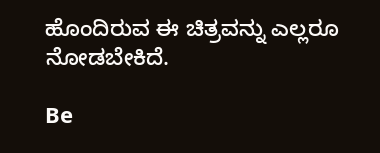ಹೊಂದಿರುವ ಈ ಚಿತ್ರವನ್ನು ಎಲ್ಲರೂ ನೋಡಬೇಕಿದೆ.

Be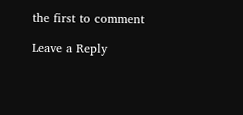the first to comment

Leave a Reply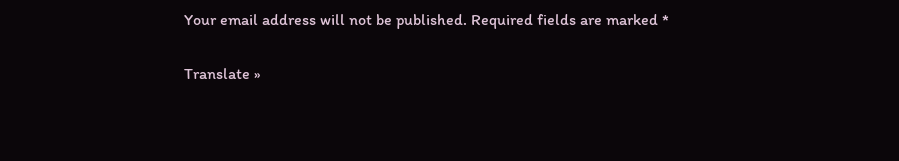Your email address will not be published. Required fields are marked *

Translate »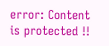error: Content is protected !!